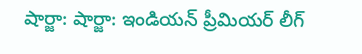షార్జా: షార్జా: ఇండియన్ ప్రీమియర్ లీగ్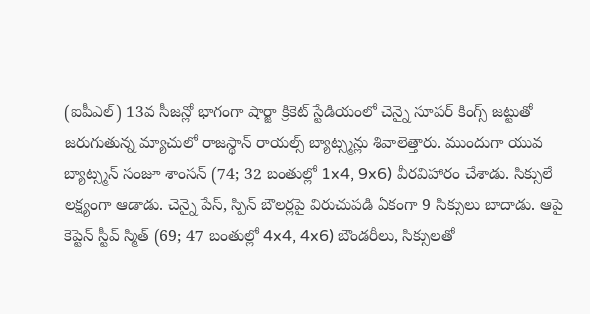(ఐపీఎల్) 13వ సీజన్లో భాగంగా షార్జా క్రికెట్ స్టేడియంలో చెన్నై సూపర్ కింగ్స్ జట్టుతో జరుగుతున్న మ్యాచులో రాజస్థాన్ రాయల్స్ బ్యాట్స్మన్లు శివాలెత్తారు. ముందుగా యువ బ్యాట్స్మన్ సంజూ శాంసన్ (74; 32 బంతుల్లో 1x4, 9x6) వీరవిహారం చేశాడు. సిక్సులే లక్ష్యంగా ఆడాడు. చెన్నై పేస్, స్పిన్ బౌలర్లపై విరుచుపడి ఏకంగా 9 సిక్సులు బాదాడు. ఆపై కెప్టెన్ స్టీవ్ స్మిత్ (69; 47 బంతుల్లో 4x4, 4x6) బౌండరీలు, సిక్సులతో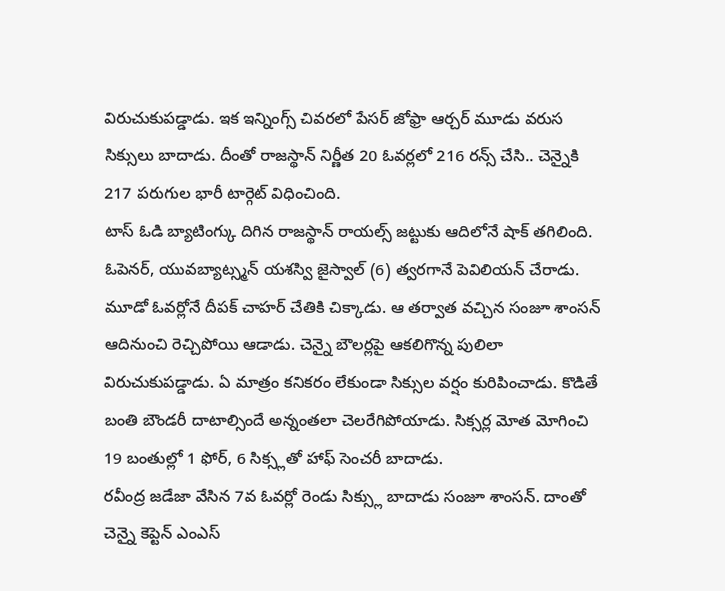విరుచుకుపడ్డాడు. ఇక ఇన్నింగ్స్ చివరలో పేసర్ జోఫ్రా ఆర్చర్ మూడు వరుస సిక్సులు బాదాడు. దీంతో రాజస్థాన్ నిర్ణీత 20 ఓవర్లలో 216 రన్స్ చేసి.. చెన్నైకి 217 పరుగుల భారీ టార్గెట్ విధించింది.
టాస్ ఓడి బ్యాటింగ్కు దిగిన రాజస్థాన్ రాయల్స్ జట్టుకు ఆదిలోనే షాక్ తగిలింది. ఓపెనర్, యువబ్యాట్స్మన్ యశస్వి జైస్వాల్ (6) త్వరగానే పెవిలియన్ చేరాడు. మూడో ఓవర్లోనే దీపక్ చాహర్ చేతికి చిక్కాడు. ఆ తర్వాత వచ్చిన సంజూ శాంసన్ ఆదినుంచి రెచ్చిపోయి ఆడాడు. చెన్నై బౌలర్లపై ఆకలిగొన్న పులిలా విరుచుకుపడ్డాడు. ఏ మాత్రం కనికరం లేకుండా సిక్సుల వర్షం కురిపించాడు. కొడితే బంతి బౌండరీ దాటాల్సిందే అన్నంతలా చెలరేగిపోయాడు. సిక్సర్ల మోత మోగించి 19 బంతుల్లో 1 ఫోర్, 6 సిక్స్లతో హాఫ్ సెంచరీ బాదాడు.
రవీంద్ర జడేజా వేసిన 7వ ఓవర్లో రెండు సిక్స్లు బాదాడు సంజూ శాంసన్. దాంతో చెన్నై కెప్టెన్ ఎంఎస్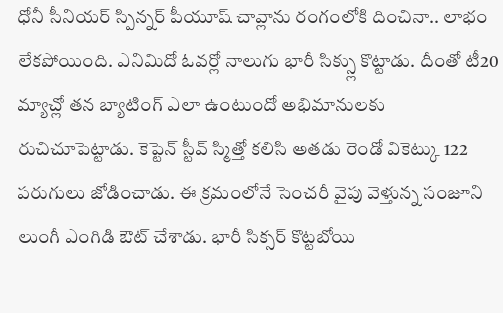ధోనీ సీనియర్ స్పిన్నర్ పీయూష్ చావ్లాను రంగంలోకి దించినా.. లాభం లేకపోయింది. ఎనిమిదో ఓవర్లో నాలుగు భారీ సిక్స్లు కొట్టాడు. దీంతో టీ20 మ్యాచ్లో తన బ్యాటింగ్ ఎలా ఉంటుందో అభిమానులకు రుచిచూపెట్టాడు. కెప్టెన్ స్టీవ్ స్మిత్తో కలిసి అతడు రెండో వికెట్కు 122 పరుగులు జోడించాడు. ఈ క్రమంలోనే సెంచరీ వైపు వెళ్తున్న సంజూని లుంగీ ఎంగిడి ఔట్ చేశాడు. భారీ సిక్సర్ కొట్టబోయి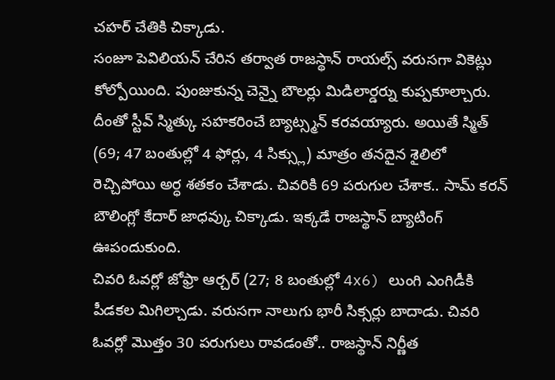చహర్ చేతికి చిక్కాడు.
సంజూ పెవిలియన్ చేరిన తర్వాత రాజస్థాన్ రాయల్స్ వరుసగా వికెట్లు కోల్పోయింది. పుంజుకున్న చెన్నై బౌలర్లు మిడిలార్డర్ను కుప్పకూల్చారు. దీంతో స్టీవ్ స్మిత్కు సహకరించే బ్యాట్స్మన్ కరవయ్యారు. అయితే స్మిత్ (69; 47 బంతుల్లో 4 ఫోర్లు, 4 సిక్స్లు) మాత్రం తనదైన శైలిలో రెచ్చిపోయి అర్ధ శతకం చేశాడు. చివరికి 69 పరుగుల చేశాక.. సామ్ కరన్ బౌలింగ్లో కేదార్ జాధవ్కు చిక్కాడు. ఇక్కడే రాజస్థాన్ బ్యాటింగ్ ఊపందుకుంది.
చివరి ఓవర్లో జోఫ్రా ఆర్చర్ (27; 8 బంతుల్లో 4x6) లుంగి ఎంగిడీకి పీడకల మిగిల్చాడు. వరుసగా నాలుగు భారీ సిక్సర్లు బాదాడు. చివరి ఓవర్లో మొత్తం 30 పరుగులు రావడంతో.. రాజస్థాన్ నిర్ణీత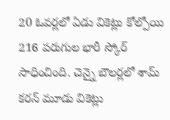20 ఓవర్లలో ఏడు వికెట్లు కోల్పోయి 216 పరుగుల భారీ స్కోర్ సాధించింది. చెన్నై బౌలర్లలో శామ్ కరన్ మూడు వికెట్లు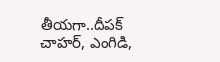తీయగా..దీపక్ చాహర్, ఎంగిడి,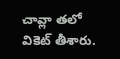చావ్లా తలో వికెట్ తీశారు.